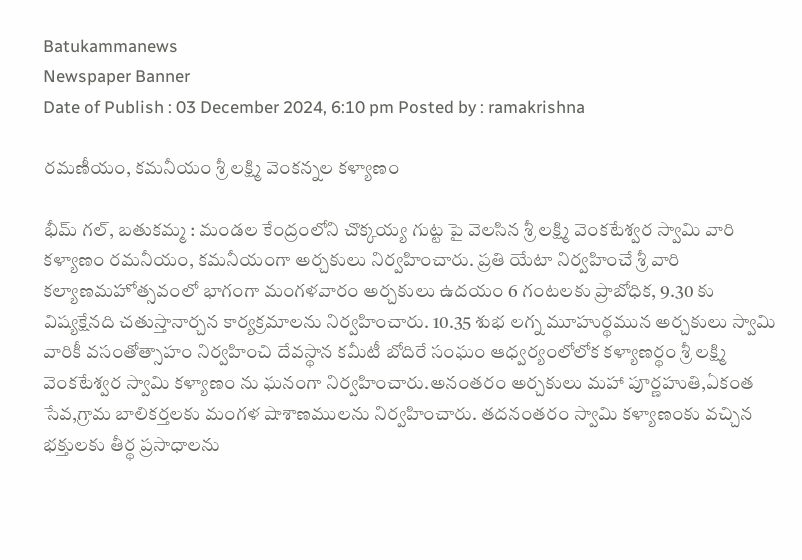Batukammanews
Newspaper Banner
Date of Publish : 03 December 2024, 6:10 pm Posted by : ramakrishna

రమణీయం, కమనీయం శ్రీ లక్ష్మి వెంకన్నల కళ్యాణం

భీమ్ గల్, బతుకమ్మ : మండల కేంద్రంలోని చొక్కయ్య గుట్ట పై వెలసిన శ్రీ లక్ష్మి వెంకటేశ్వర స్వామి వారి కళ్యాణం రమనీయం, కమనీయంగా అర్చకులు నిర్వహించారు. ప్రతి యేటా నిర్వహించే శ్రీ వారి కల్యాణమహోత్సవంలో భాగంగా మంగళవారం అర్చకులు ఉదయం 6 గంటలకు ప్రాబోధిక, 9.30 కు విష్యక్షేనది చతుస్తానార్చన కార్యక్రమాలను నిర్వహించారు. 10.35 శుభ లగ్న మూహుర్థమున అర్చకులు స్వామి వారికీ వసంతోత్సాహం నిర్వహించి దేవస్థాన కమీటీ బోదిరే సంఘం ఆధ్వర్యంలోలోక కళ్యాణర్థం శ్రీ లక్ష్మి వెంకటేశ్వర స్వామి కళ్యాణం ను ఘనంగా నిర్వహించారు.అనంతరం అర్చకులు మహా పూర్ణహుతి,ఏకంత సేవ,గ్రామ బాలికర్తలకు మంగళ షాశాణములను నిర్వహించారు. తదనంతరం స్వామి కళ్యాణంకు వచ్చిన భక్తులకు తీర్థ ప్రసాధాలను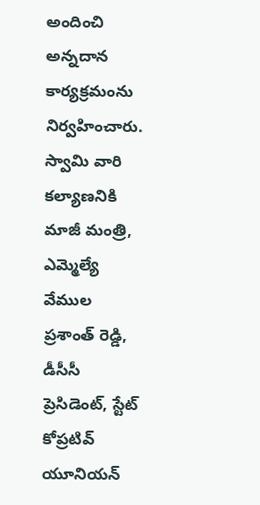అందించి అన్నదాన కార్యక్రమంను నిర్వహించారు. స్వామి వారి కల్యాణనికి మాజీ మంత్రి, ఎమ్మెల్యే వేముల ప్రశాంత్ రెడ్డి, డీసీసీ ప్రెసిడెంట్, స్టేట్ కోప్రటివ్ యూనియన్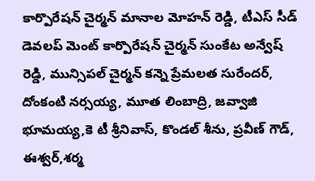కార్పొరేషన్ చైర్మన్ మానాల మోహన్ రెడ్డి, టీఎస్ సీడ్ డెవలప్ మెంట్ కార్పొరేషన్ చైర్మన్ సుంకేట అన్వేష్ రెడ్డి, మున్సిపల్ చైర్మన్ కన్నె ప్రేమలత సురేందర్, దోంకంటి నర్సయ్య, మూత లింబాద్రి, జవ్వాజి భూమయ్య,కె టీ శ్రీనివాస్, కొండల్ శీను, ప్రవీణ్ గౌడ్, ఈశ్వర్,శర్మ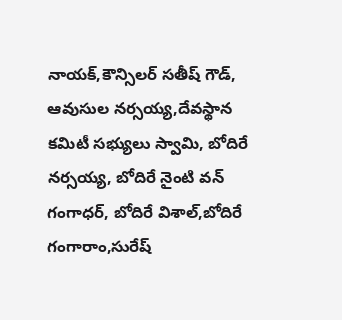నాయక్,కౌన్సిలర్ సతీష్ గౌడ్, ఆవుసుల నర్సయ్య,దేవస్థాన కమిటీ సభ్యులు స్వామి, బోదిరే నర్సయ్య, బోదిరే నైంటి వన్ గంగాధర్, బోదిరే విశాల్,బోదిరే గంగారాం,సురేష్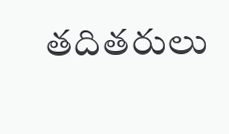తదితరులు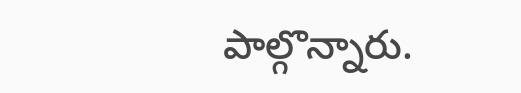పాల్గొన్నారు.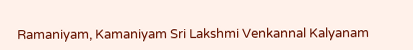Ramaniyam, Kamaniyam Sri Lakshmi Venkannal Kalyanam